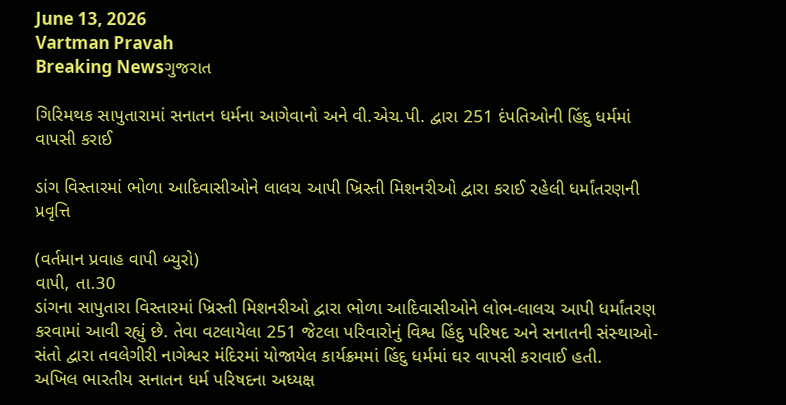June 13, 2026
Vartman Pravah
Breaking Newsગુજરાત

ગિરિમથક સાપુતારામાં સનાતન ધર્મના આગેવાનો અને વી.એચ.પી. દ્વારા 251 દંપતિઓની હિંદુ ધર્મમાં વાપસી કરાઈ

ડાંગ વિસ્‍તારમાં ભોળા આદિવાસીઓને લાલચ આપી ખ્રિસ્‍તી મિશનરીઓ દ્વારા કરાઈ રહેલી ધર્માંતરણની પ્રવૃત્તિ

(વર્તમાન પ્રવાહ વાપી બ્‍યુરો)
વાપી, તા.30
ડાંગના સાપુતારા વિસ્‍તારમાં ખ્રિસ્‍તી મિશનરીઓ દ્વારા ભોળા આદિવાસીઓને લોભ-લાલચ આપી ધર્માંતરણ કરવામાં આવી રહ્યું છે. તેવા વટલાયેલા 251 જેટલા પરિવારોનું વિશ્વ હિંદુ પરિષદ અને સનાતની સંસ્‍થાઓ-સંતો દ્વારા તવલેગીરી નાગેશ્વર મંદિરમાં યોજાયેલ કાર્યક્રમમાં હિંદુ ધર્મમાં ઘર વાપસી કરાવાઈ હતી.
અખિલ ભારતીય સનાતન ધર્મ પરિષદના અધ્‍યક્ષ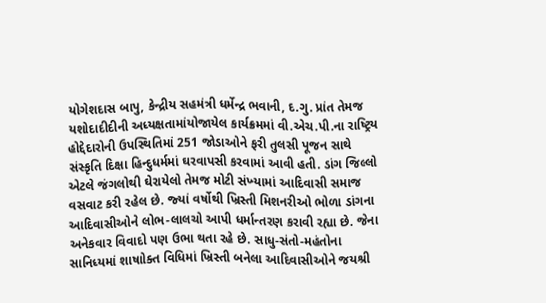યોગેશદાસ બાપુ, કેન્‍દ્રીય સહમંત્રી ધર્મેન્‍દ્ર ભવાની, દ.ગુ. પ્રાંત તેમજ યશોદાદીદીની અધ્‍યક્ષતામાંયોજાયેલ કાર્યક્રમમાં વી.એચ.પી.ના રાષ્‍ટ્રિય હોદ્દેદારોની ઉપસ્‍થિતિમાં 251 જોડાઓને ફરી તુલસી પૂજન સાથે સંસ્‍કૃતિ દિક્ષા હિન્‍દુધર્મમાં ઘરવાપસી કરવામાં આવી હતી. ડાંગ જિલ્લો એટલે જંગલોથી ઘેરાયેલો તેમજ મોટી સંખ્‍યામાં આદિવાસી સમાજ વસવાટ કરી રહેલ છે. જ્‍યાં વર્ષોથી ખ્રિસ્‍તી મિશનરીઓ ભોળા ડાંગના આદિવાસીઓને લોભ-લાલચો આપી ધર્માન્‍તરણ કરાવી રહ્યા છે. જેના અનેકવાર વિવાદો પણ ઉભા થતા રહે છે. સાધુ-સંતો-મહંતોના સાનિધ્‍યમાં શાષાોક્‍ત વિધિમાં ખ્રિસ્‍તી બનેલા આદિવાસીઓને જયશ્રી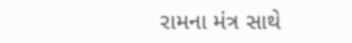રામના મંત્ર સાથે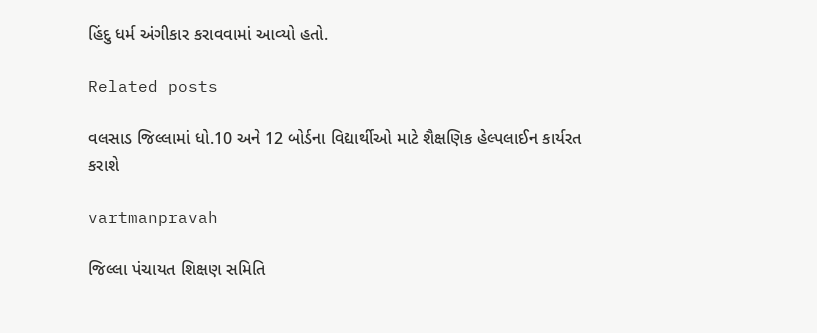હિંદુ ધર્મ અંગીકાર કરાવવામાં આવ્‍યો હતો.

Related posts

વલસાડ જિલ્લામાં ધો.10 અને 12 બોર્ડના વિદ્યાર્થીઓ માટે શૈક્ષણિક હેલ્‍પલાઈન કાર્યરત કરાશે

vartmanpravah

જિલ્લા પંચાયત શિક્ષણ સમિતિ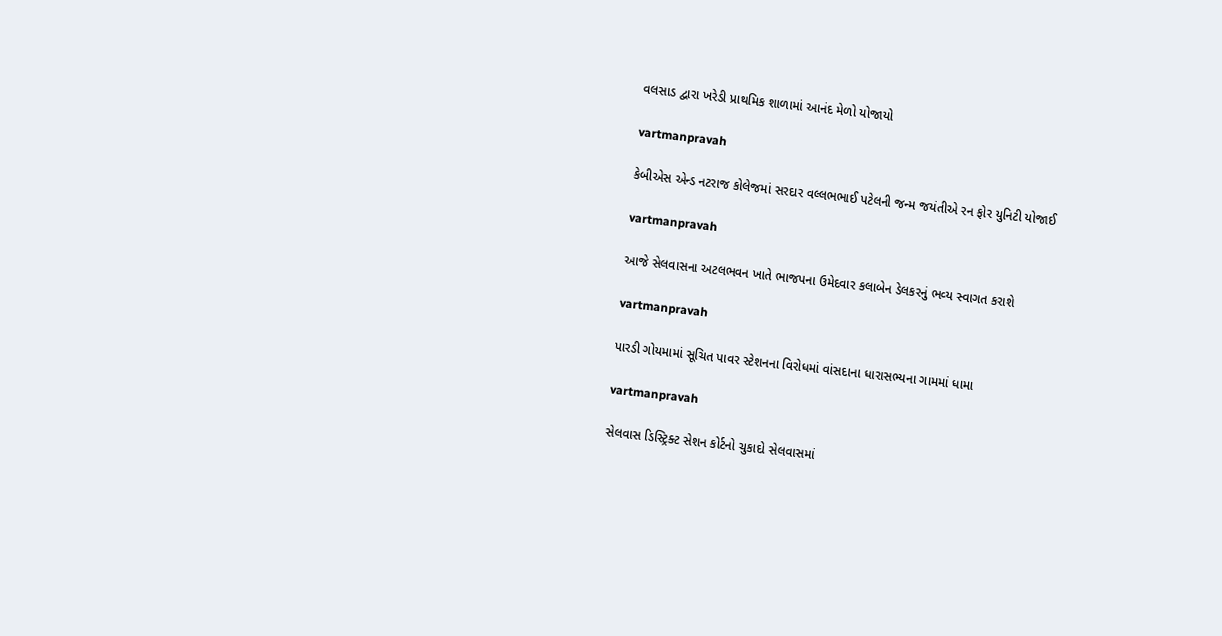વલસાડ દ્વારા ખરેડી પ્રાથમિક શાળામાં આનંદ મેળો યોજાયો

vartmanpravah

કેબીએસ એન્‍ડ નટરાજ કોલેજમાં સરદાર વલ્લભભાઈ પટેલની જન્‍મ જયંતીએ રન ફોર યુનિટી યોજાઈ

vartmanpravah

આજે સેલવાસના અટલભવન ખાતે ભાજપના ઉમેદવાર કલાબેન ડેલકરનું ભવ્‍ય સ્‍વાગત કરાશે

vartmanpravah

પારડી ગોયમામાં સૂચિત પાવર સ્‍ટેશનના વિરોધમાં વાંસદાના ધારાસભ્‍યના ગામમાં ધામા

vartmanpravah

સેલવાસ ડિસ્‍ટ્રિક્‍ટ સેશન કોર્ટનો ચુકાદો સેલવાસમાં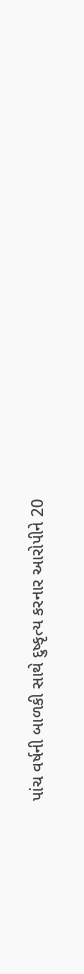પાંચ વર્ષની બાળકી સાથે દુષ્‍કૃત્‍ય કરનાર આરોપીને 20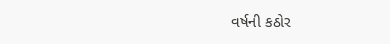વર્ષની કઠોર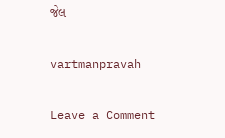જેલ

vartmanpravah

Leave a Comment